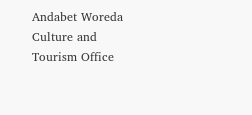Andabet Woreda Culture and Tourism Office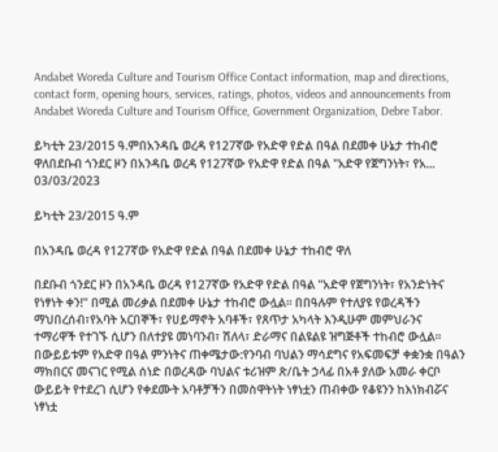Andabet Woreda Culture and Tourism Office Contact information, map and directions, contact form, opening hours, services, ratings, photos, videos and announcements from Andabet Woreda Culture and Tourism Office, Government Organization, Debre Tabor.

ይካቲት 23/2015 ዓ.ምበአንዳቤ ወረዳ የ127ኛው የአድዋ የድል በዓል በደመቀ ሁኔታ ተከብሮ ዋለበደቡብ ጎንደር ዞን በአንዳቤ ወረዳ የ127ኛው የአድዋ የድል በዓል "አድዋ የጀግንነት፣ የአ...
03/03/2023

ይካቲት 23/2015 ዓ.ም

በአንዳቤ ወረዳ የ127ኛው የአድዋ የድል በዓል በደመቀ ሁኔታ ተከብሮ ዋለ

በደቡብ ጎንደር ዞን በአንዳቤ ወረዳ የ127ኛው የአድዋ የድል በዓል "አድዋ የጀግንነት፣ የአንድነትና የነፃነት ቀን!" በሚል መሪቃል በደመቀ ሁኔታ ተከብሮ ውሏል። በበዓሉም የተለያዩ የወረዳችን ማህበረሰብ፣የአባት አርበኞች፣ የሀይማኖት አባቶች፣ የጸጥታ አካላት እንዲሁም መምህራንና ተማሪዋች የተገኙ ሲሆን በለተያዩ መነባንብ፣ ሽለላ፣ ድራማና በልዩልዩ ዝግጅቶች ተከብሮ ውሏል። በውይይቱም የአድዋ በዓል ምንነትና ጠቀሜታው:የንባብ ባህልን ማሳደግና የአፍመፍቻ ቀቋንቋ በዓልን ማክበርና መናገር የሚል ሰነድ በወረዳው ባህልና ቱሪዝም ጽ/ቤት ኃላፊ በአቶ ያለው አመራ ቀርቦ ውይይት የተደረገ ሲሆን የቀደሙት አባቶቻችን በመስዋትነት ነፃነቷን ጠብቀው የቆዩንን ከእነክብሯና ነፃነቷ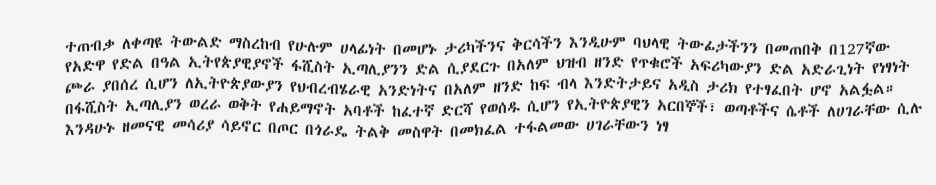ተጠብቃ ለቀጣዩ ትውልድ ማስረከብ የሁሉም ሀላፊነት በመሆኑ ታሪካችንና ቅርሳችን እንዲሁም ባህላዊ ትውፊታችንን በመጠበቅ በ127ኛው የአድዋ የድል በዓል ኢትየጵያዊያኖች ፋሺስት ኢጣሊያንን ድል ሲያደርጉ በአለም ህዝብ ዘንድ የጥቁሮች አፍሪካውያን ድል አድራጊነት የነፃነት ጮራ ያበሰረ ሲሆን ለኢትዮጵያውያን የህብረብሄራዊ አንድነትና በአለም ዘንድ ከፍ ብላ እንድትታይና አዲስ ታሪክ የተፃፈበት ሆኖ አልፏል። በፋሺስት ኢጣሊያን ወረራ ወቅት የሐይማኖት አባቶች ከፈተኛ ድርሻ የወሰዱ ሲሆን የኢትዮጵያዊን አርበኞች፣ ወጣቶችና ሴቶች ለሀገራቸው ሲሉ እንዳሁኑ ዘመናዊ መሳሪያ ሳይኖር በጦር በጎራዴ ትልቅ መስዋት በመክፈል ተፋልመው ሀገራቸውን ነፃ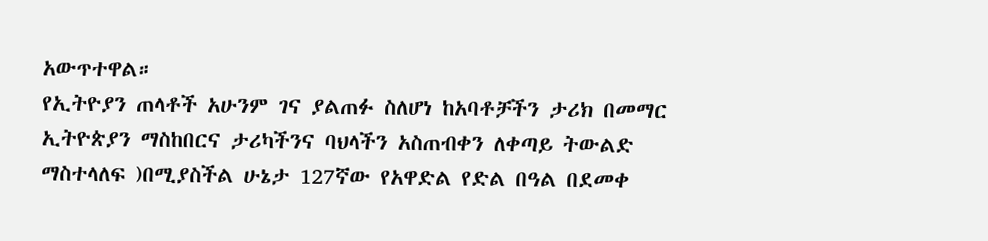አውጥተዋል።
የኢትዮያን ጠላቶች አሁንም ገና ያልጠፉ ስለሆነ ከአባቶቻችን ታሪክ በመማር ኢትዮጵያን ማስከበርና ታሪካችንና ባህላችን አስጠብቀን ለቀጣይ ትውልድ ማስተላለፍ )በሚያስችል ሁኔታ 127ኛው የአዋድል የድል በዓል በደመቀ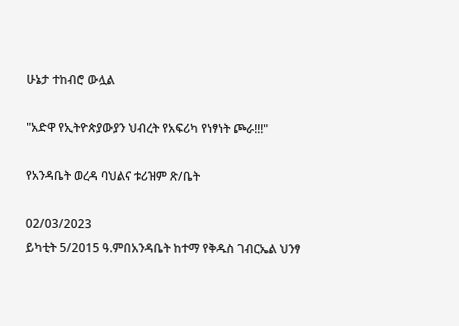ሁኔታ ተከብሮ ውሏል

"አድዋ የኢትዮጵያውያን ህብረት የአፍሪካ የነፃነት ጮራ!!!"

የአንዳቤት ወረዳ ባህልና ቱሪዝም ጽ/ቤት

02/03/2023
ይካቲት 5/2015 ዓ.ምበአንዳቤት ከተማ የቅዱስ ገብርኤል ህንፃ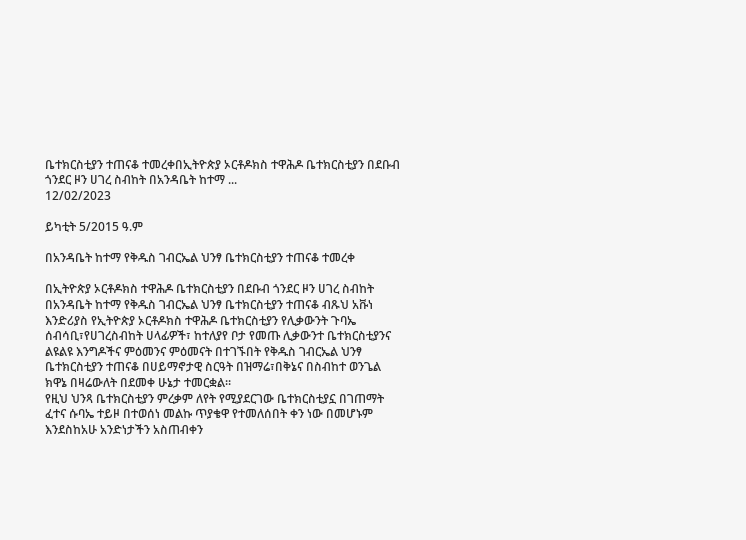ቤተክርስቲያን ተጠናቆ ተመረቀበኢትዮጵያ ኦርቶዶክስ ተዋሕዶ ቤተክርስቲያን በደቡብ ጎንደር ዞን ሀገረ ስብከት በአንዳቤት ከተማ ...
12/02/2023

ይካቲት 5/2015 ዓ.ም

በአንዳቤት ከተማ የቅዱስ ገብርኤል ህንፃ ቤተክርስቲያን ተጠናቆ ተመረቀ

በኢትዮጵያ ኦርቶዶክስ ተዋሕዶ ቤተክርስቲያን በደቡብ ጎንደር ዞን ሀገረ ስብከት በአንዳቤት ከተማ የቅዱስ ገብርኤል ህንፃ ቤተክርስቲያን ተጠናቆ ብጹህ አቩነ እንድሪያስ የኢትዮጵያ ኦርቶዶክስ ተዋሕዶ ቤተክርስቲያን የሊቃውንት ጉባኤ ሰብሳቢ፣የሀገረስብከት ሀላፊዎች፣ ከተለያየ ቦታ የመጡ ሊቃውንተ ቤተክርስቲያንና ልዩልዩ እንግዶችና ምዕመንና ምዕመናት በተገኙበት የቅዱስ ገብርኤል ህንፃ ቤተክርስቲያን ተጠናቆ በሀይማኖታዊ ስርዓት በዝማሬ፣በቅኔና በስብከተ ወንጌል ክዋኔ በዛሬውለት በደመቀ ሁኔታ ተመርቋል።
የዚህ ህንጻ ቤተክርስቲያን ምረቃም ለየት የሚያደርገው ቤተክርስቲያኗ በገጠማት ፈተና ሱባኤ ተይዞ በተወሰነ መልኩ ጥያቄዋ የተመለሰበት ቀን ነው በመሆኑም እንደስከአሁ አንድነታችን አስጠብቀን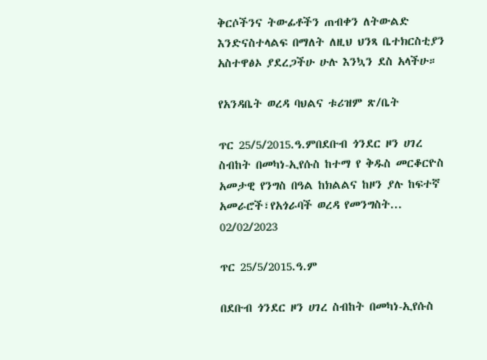ቅርሶችንና ትውፊቶችን ጠብቀን ለትውልድ እንድናስተላልፍ በማለት ለዚህ ህንጻ ቤተክርስቲያን አስተዋፅኦ ያደረጋችሁ ሁሉ እንኳን ደስ አላችሁ።

የአንዳቤት ወረዳ ባህልና ቱሪዝም ጽ/ቤት

ጥር 25/5/2015.ዓ.ምበደቡብ ጎንደር ዞን ሀገረ ስብከት በመካነ-ኢየሱስ ከተማ የ ቅዱስ መርቆርዮስ አመታዊ የንግስ በዓል ከክልልና ከዞን ያሉ ከፍተኛ አመራሮች፣የአጎራባች ወረዳ የመንግስት...
02/02/2023

ጥር 25/5/2015.ዓ.ም

በደቡብ ጎንደር ዞን ሀገረ ስብከት በመካነ-ኢየሱስ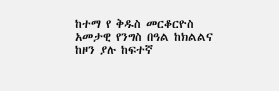ከተማ የ ቅዱስ መርቆርዮስ አመታዊ የንግስ በዓል ከክልልና ከዞን ያሉ ከፍተኛ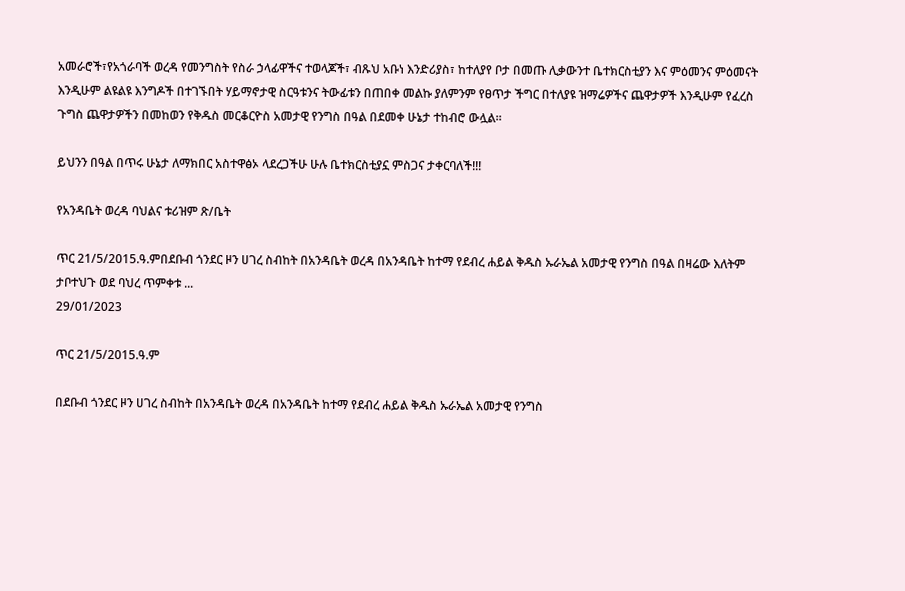አመራሮች፣የአጎራባች ወረዳ የመንግስት የስራ ኃላፊዋችና ተወላጆች፣ ብጹህ አቡነ እንድሪያስ፣ ከተለያየ ቦታ በመጡ ሊቃውንተ ቤተክርስቲያን እና ምዕመንና ምዕመናት እንዲሁም ልዩልዩ እንግዶች በተገኙበት ሃይማኖታዊ ስርዓቱንና ትውፊቱን በጠበቀ መልኩ ያለምንም የፀጥታ ችግር በተለያዩ ዝማሬዎችና ጨዋታዎች እንዲሁም የፈረስ ጉግስ ጨዋታዎችን በመከወን የቅዱስ መርቆርዮስ አመታዊ የንግስ በዓል በደመቀ ሁኔታ ተከብሮ ውሏል።

ይህንን በዓል በጥሩ ሁኔታ ለማክበር አስተዋፅኦ ላደረጋችሁ ሁሉ ቤተክርስቲያኗ ምስጋና ታቀርባለች!!!

የአንዳቤት ወረዳ ባህልና ቱሪዝም ጽ/ቤት

ጥር 21/5/2015.ዓ.ምበደቡብ ጎንደር ዞን ሀገረ ስብከት በአንዳቤት ወረዳ በአንዳቤት ከተማ የደብረ ሐይል ቅዱስ ኡራኤል አመታዊ የንግስ በዓል በዛሬው እለትም ታቦተህጉ ወደ ባህረ ጥምቀቱ ...
29/01/2023

ጥር 21/5/2015.ዓ.ም

በደቡብ ጎንደር ዞን ሀገረ ስብከት በአንዳቤት ወረዳ በአንዳቤት ከተማ የደብረ ሐይል ቅዱስ ኡራኤል አመታዊ የንግስ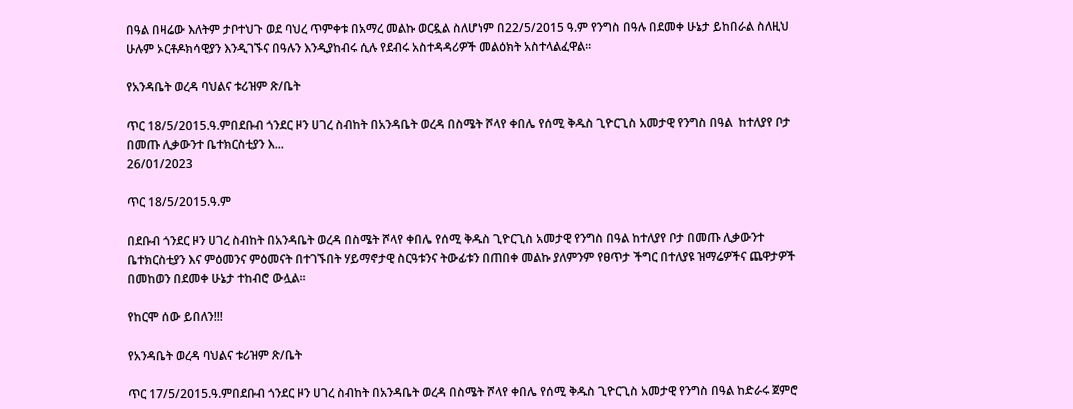በዓል በዛሬው እለትም ታቦተህጉ ወደ ባህረ ጥምቀቱ በአማረ መልኩ ወርዷል ስለሆነም በ22/5/2015 ዓ.ም የንግስ በዓሉ በደመቀ ሁኔታ ይከበራል ስለዚህ ሁሉም ኦርቶዶክሳዊያን እንዲገኙና በዓሉን እንዲያከብሩ ሲሉ የደብሩ አስተዳዳሪዎች መልዕክት አስተላልፈዋል።

የአንዳቤት ወረዳ ባህልና ቱሪዝም ጽ/ቤት

ጥር 18/5/2015.ዓ.ምበደቡብ ጎንደር ዞን ሀገረ ስብከት በአንዳቤት ወረዳ በስሜት ሾላየ ቀበሌ የሰሚ ቅዱስ ጊዮርጊስ አመታዊ የንግስ በዓል  ከተለያየ ቦታ በመጡ ሊቃውንተ ቤተክርስቲያን እ...
26/01/2023

ጥር 18/5/2015.ዓ.ም

በደቡብ ጎንደር ዞን ሀገረ ስብከት በአንዳቤት ወረዳ በስሜት ሾላየ ቀበሌ የሰሚ ቅዱስ ጊዮርጊስ አመታዊ የንግስ በዓል ከተለያየ ቦታ በመጡ ሊቃውንተ ቤተክርስቲያን እና ምዕመንና ምዕመናት በተገኙበት ሃይማኖታዊ ስርዓቱንና ትውፊቱን በጠበቀ መልኩ ያለምንም የፀጥታ ችግር በተለያዩ ዝማሬዎችና ጨዋታዎች በመከወን በደመቀ ሁኔታ ተከብሮ ውሏል።

የከርሞ ሰው ይበለን!!!

የአንዳቤት ወረዳ ባህልና ቱሪዝም ጽ/ቤት

ጥር 17/5/2015.ዓ.ምበደቡብ ጎንደር ዞን ሀገረ ስብከት በአንዳቤት ወረዳ በስሜት ሾላየ ቀበሌ የሰሚ ቅዱስ ጊዮርጊስ አመታዊ የንግስ በዓል ከድራሩ ጀምሮ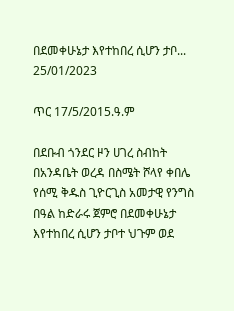በደመቀሁኔታ እየተከበረ ሲሆን ታቦ...
25/01/2023

ጥር 17/5/2015.ዓ.ም

በደቡብ ጎንደር ዞን ሀገረ ስብከት በአንዳቤት ወረዳ በስሜት ሾላየ ቀበሌ የሰሚ ቅዱስ ጊዮርጊስ አመታዊ የንግስ በዓል ከድራሩ ጀምሮ በደመቀሁኔታ እየተከበረ ሲሆን ታቦተ ህጉም ወደ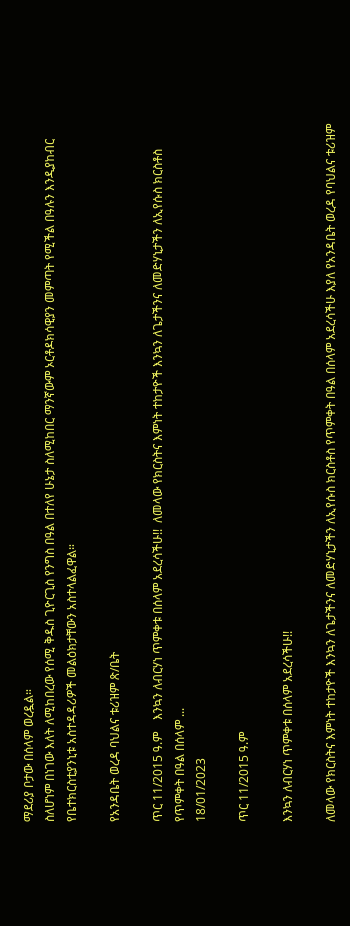ማደሪያ ቦታው በሰላም ወረዷል።
ስለሆነም በነገው እለት ለሚከበረው የሰሚ ቅዱስ ጊዮርጊስ የንግስ በዓል በተለየ ሁኔታ ስለሚከበር ማንኛውም ኦርቶዶክሳዊያን መምጣት የሚችል በዓሉን እንዲያከብር የቤተክርስቲያንኒቱ አስተዳዳሪዎች መልዕክታቸውን አስተላልፈዋል።

የአንዳቤት ወረዳ ባህልና ቱሪዝም ጽ/ቤት

ጥር 11/2015 ዓ.ም    እንኳን ለብርሃነ ጥምቀቱ በሰላም አደረሳችሁ!!  ለመላው የክርስትና እምነት ተከታዮች እንኳን ለጌታችንና ለመድሃኒታችን ለኢየሱስ ክርስቶስ የጥምቀት በዓል በሰላም ...
18/01/2023

ጥር 11/2015 ዓ.ም

እንኳን ለብርሃነ ጥምቀቱ በሰላም አደረሳችሁ!!

ለመላው የክርስትና እምነት ተከታዮች እንኳን ለጌታችንና ለመድሃኒታችን ለኢየሱስ ክርስቶስ የጥምቀት በዓል በሰላም አደረሳችሁ እያለ የአንዳቤት ወረዳ የባህልና ቱሪዝም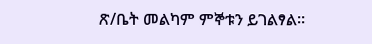ጽ/ቤት መልካም ምኞቱን ይገልፃል።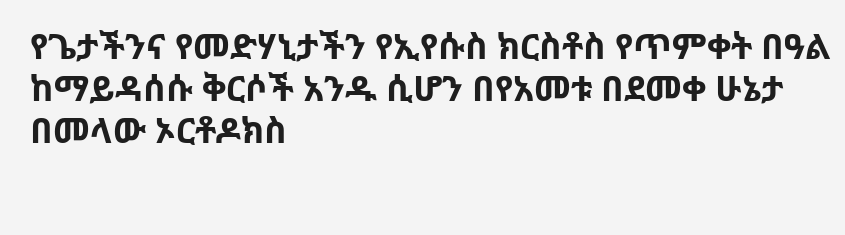የጌታችንና የመድሃኒታችን የኢየሱስ ክርስቶስ የጥምቀት በዓል ከማይዳሰሱ ቅርሶች አንዱ ሲሆን በየአመቱ በደመቀ ሁኔታ በመላው ኦርቶዶክስ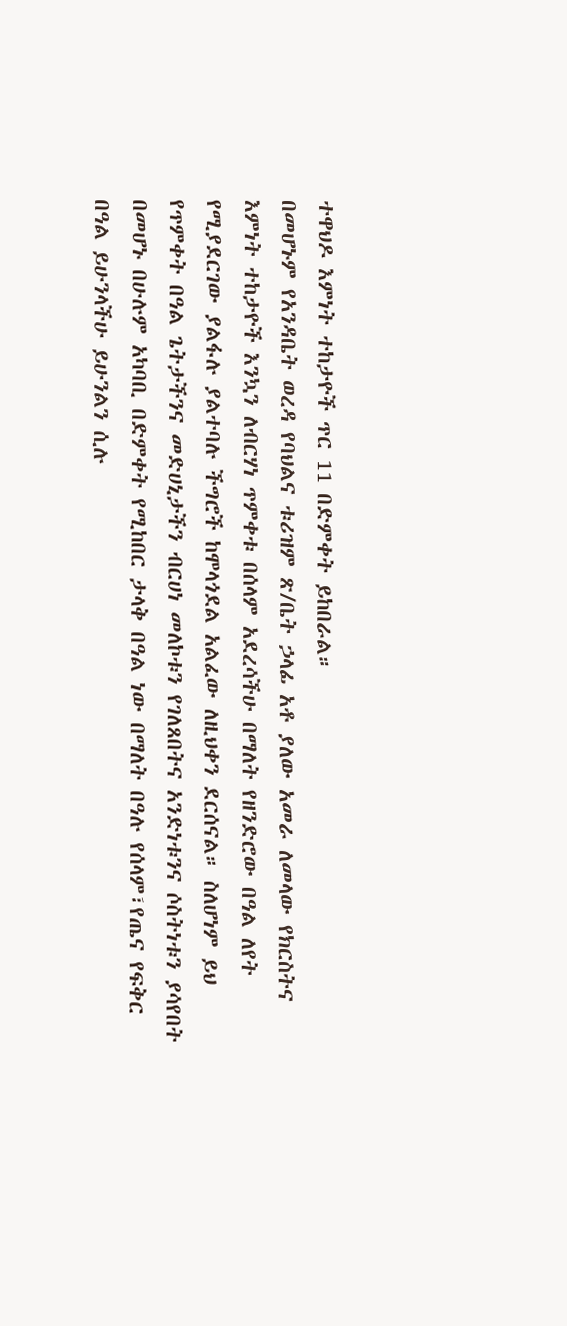ተዋህዶ እምነት ተከታዮች ጥር 11 በድምቀት ይከበራል።
በመሆኑም የአንዳቤት ወረዳ የባህልና ቱሪዝም ጽ/ቤት ኃላፊ አቶ ያለው አመራ ለመላው የክርስትና እምነት ተከታዮች እንኳን ለብርሃነ ጥምቀቱ በሰላም አደረሳችሁ በማለት የዘንድሮው በዓል ለየት የሚያደርገው ያልፋሉ ያልተባሉ ችግሮች ከሞላጎደል አልፈው ለዚህቀን ደርሰናል። ስለሆነም ይህ የጥምቀት በዓል ጌትታችንና መድሀኒታችን ብርሀነ መለኮቱን የገለጸበትና አንድነቱንና ሶስትነቱን ያሳየበት በመሆኑ በሁሉም አካባቢ በድምቀት የሚከበር ታላቅ በዓል ነው በማለት በዓሉ የሰላም፣የጤና የፍቅር በዓል ይሁንላችሁ ይሁንልን ሲሉ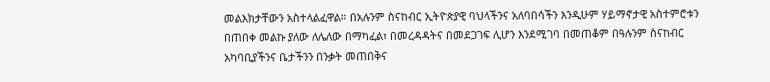መልእክታቸውን አስተላልፈዋል። በአሉንም ስናከብር ኢትዮጵያዊ ባህላችንና አለባበሳችን እንዲሁም ሃይማኖታዊ አስተምሮቱን በጠበቀ መልኩ ያለው ለሌለው በማካፈል፣ በመረዳዳትና በመደጋገፍ ሊሆን እንደሚገባ በመጠቆም በዓሉንም ስናከብር አካባቢያችንና ቤታችንን በንቃት መጠበቅና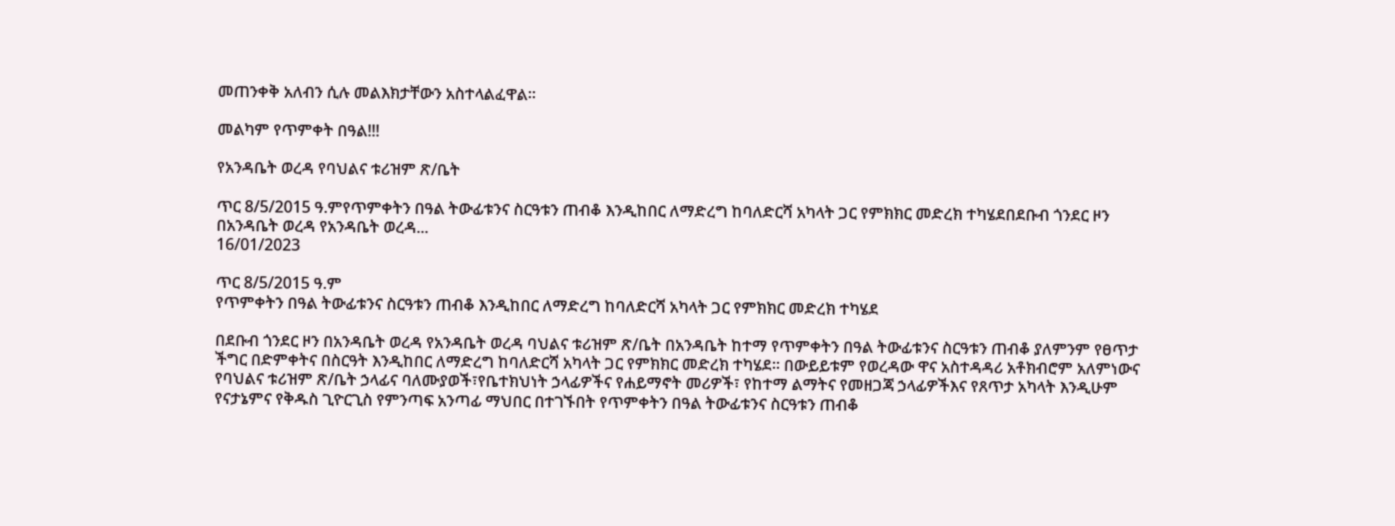መጠንቀቅ አለብን ሲሉ መልእክታቸውን አስተላልፈዋል።

መልካም የጥምቀት በዓል!!!

የአንዳቤት ወረዳ የባህልና ቱሪዝም ጽ/ቤት

ጥር 8/5/2015 ዓ.ምየጥምቀትን በዓል ትውፊቱንና ስርዓቱን ጠብቆ እንዲከበር ለማድረግ ከባለድርሻ አካላት ጋር የምክክር መድረክ ተካሄደበደቡብ ጎንደር ዞን በአንዳቤት ወረዳ የአንዳቤት ወረዳ...
16/01/2023

ጥር 8/5/2015 ዓ.ም
የጥምቀትን በዓል ትውፊቱንና ስርዓቱን ጠብቆ እንዲከበር ለማድረግ ከባለድርሻ አካላት ጋር የምክክር መድረክ ተካሄደ

በደቡብ ጎንደር ዞን በአንዳቤት ወረዳ የአንዳቤት ወረዳ ባህልና ቱሪዝም ጽ/ቤት በአንዳቤት ከተማ የጥምቀትን በዓል ትውፊቱንና ስርዓቱን ጠብቆ ያለምንም የፀጥታ ችግር በድምቀትና በስርዓት እንዲከበር ለማድረግ ከባለድርሻ አካላት ጋር የምክክር መድረክ ተካሄደ። በውይይቱም የወረዳው ዋና አስተዳዳሪ አቶክብሮም አለምነውና የባህልና ቱሪዝም ጽ/ቤት ኃላፊና ባለሙያወች፣የቤተክህነት ኃላፊዎችና የሐይማኖት መሪዎች፣ የከተማ ልማትና የመዘጋጃ ኃላፊዎችእና የጸጥታ አካላት እንዲሁም የናታኔምና የቅዱስ ጊዮርጊስ የምንጣፍ አንጣፊ ማህበር በተገኙበት የጥምቀትን በዓል ትውፊቱንና ስርዓቱን ጠብቆ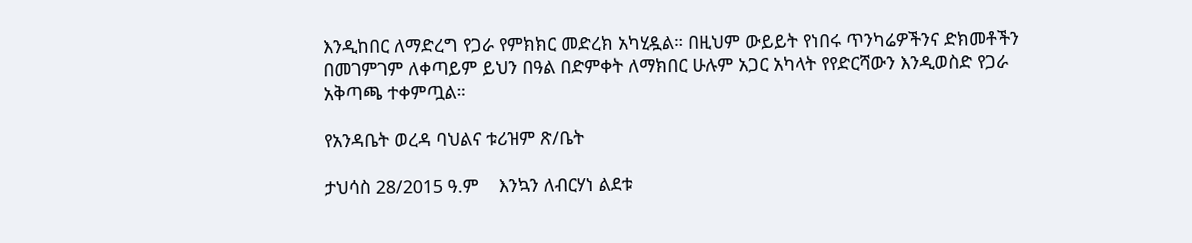እንዲከበር ለማድረግ የጋራ የምክክር መድረክ አካሂዷል። በዚህም ውይይት የነበሩ ጥንካሬዎችንና ድክመቶችን በመገምገም ለቀጣይም ይህን በዓል በድምቀት ለማክበር ሁሉም አጋር አካላት የየድርሻውን እንዲወስድ የጋራ አቅጣጫ ተቀምጧል።

የአንዳቤት ወረዳ ባህልና ቱሪዝም ጽ/ቤት

ታህሳስ 28/2015 ዓ.ም    እንኳን ለብርሃነ ልደቱ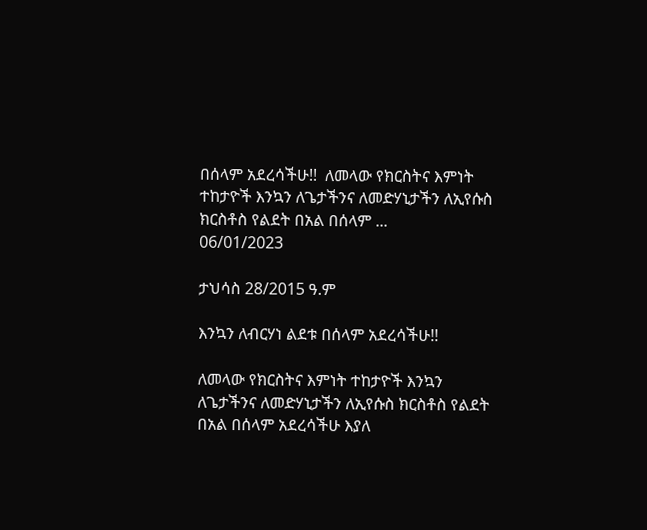በሰላም አደረሳችሁ!!  ለመላው የክርስትና እምነት ተከታዮች እንኳን ለጌታችንና ለመድሃኒታችን ለኢየሱስ ክርስቶስ የልደት በአል በሰላም ...
06/01/2023

ታህሳስ 28/2015 ዓ.ም

እንኳን ለብርሃነ ልደቱ በሰላም አደረሳችሁ!!

ለመላው የክርስትና እምነት ተከታዮች እንኳን ለጌታችንና ለመድሃኒታችን ለኢየሱስ ክርስቶስ የልደት በአል በሰላም አደረሳችሁ እያለ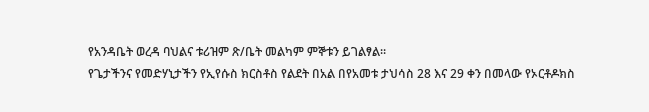የአንዳቤት ወረዳ ባህልና ቱሪዝም ጽ/ቤት መልካም ምኞቱን ይገልፃል።
የጌታችንና የመድሃኒታችን የኢየሱስ ክርስቶስ የልደት በአል በየአመቱ ታህሳስ 28 እና 29 ቀን በመላው የኦርቶዶክስ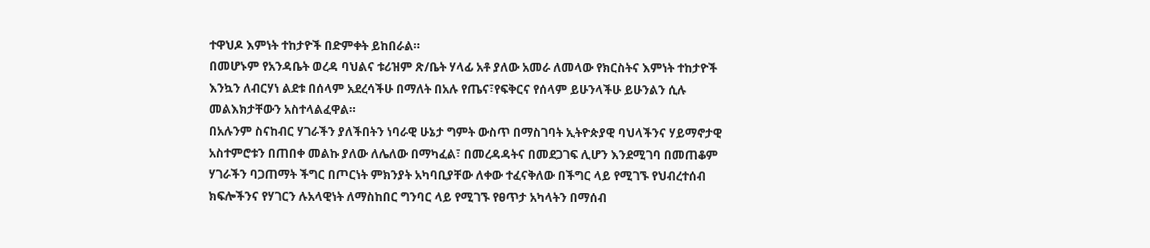ተዋህዶ እምነት ተከታዮች በድምቀት ይከበራል።
በመሆኑም የአንዳቤት ወረዳ ባህልና ቱሪዝም ጽ/ቤት ሃላፊ አቶ ያለው አመራ ለመላው የክርስትና እምነት ተከታዮች እንኳን ለብርሃነ ልደቱ በሰላም አደረሳችሁ በማለት በአሉ የጤና፣የፍቅርና የሰላም ይሁንላችሁ ይሁንልን ሲሉ መልእክታቸውን አስተላልፈዋል።
በአሉንም ስናከብር ሃገራችን ያለችበትን ነባራዊ ሁኔታ ግምት ውስጥ በማስገባት ኢትዮጵያዊ ባህላችንና ሃይማኖታዊ አስተምሮቱን በጠበቀ መልኩ ያለው ለሌለው በማካፈል፣ በመረዳዳትና በመደጋገፍ ሊሆን እንደሚገባ በመጠቆም ሃገራችን ባጋጠማት ችግር በጦርነት ምክንያት አካባቢያቸው ለቀው ተፈናቅለው በችግር ላይ የሚገኙ የህብረተሰብ ክፍሎችንና የሃገርን ሉአላዊነት ለማስከበር ግንባር ላይ የሚገኙ የፀጥታ አካላትን በማሰብ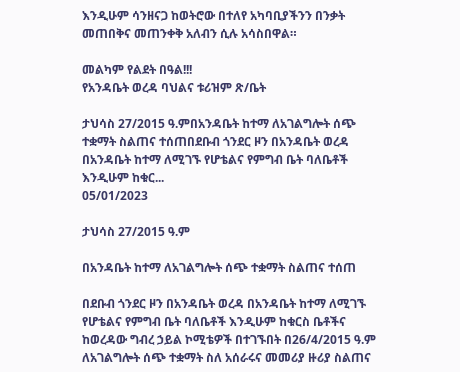እንዲሁም ሳንዘናጋ ከወትሮው በተለየ አካባቢያችንን በንቃት መጠበቅና መጠንቀቅ አለብን ሲሉ አሳስበዋል።

መልካም የልደት በዓል!!!
የአንዳቤት ወረዳ ባህልና ቱሪዝም ጽ/ቤት

ታህሳስ 27/2015 ዓ.ምበአንዳቤት ከተማ ለአገልግሎት ሰጭ ተቋማት ስልጠና ተሰጠበደቡብ ጎንደር ዞን በአንዳቤት ወረዳ በአንዳቤት ከተማ ለሚገኙ የሆቴልና የምግብ ቤት ባለቤቶች እንዲሁም ከቁር...
05/01/2023

ታህሳስ 27/2015 ዓ.ም

በአንዳቤት ከተማ ለአገልግሎት ሰጭ ተቋማት ስልጠና ተሰጠ

በደቡብ ጎንደር ዞን በአንዳቤት ወረዳ በአንዳቤት ከተማ ለሚገኙ የሆቴልና የምግብ ቤት ባለቤቶች እንዲሁም ከቁርስ ቤቶችና ከወረዳው ግብረ ኃይል ኮሚቴዎች በተገኙበት በ26/4/2015 ዓ.ም ለአገልግሎት ሰጭ ተቋማት ስለ አሰራሩና መመሪያ ዙሪያ ስልጠና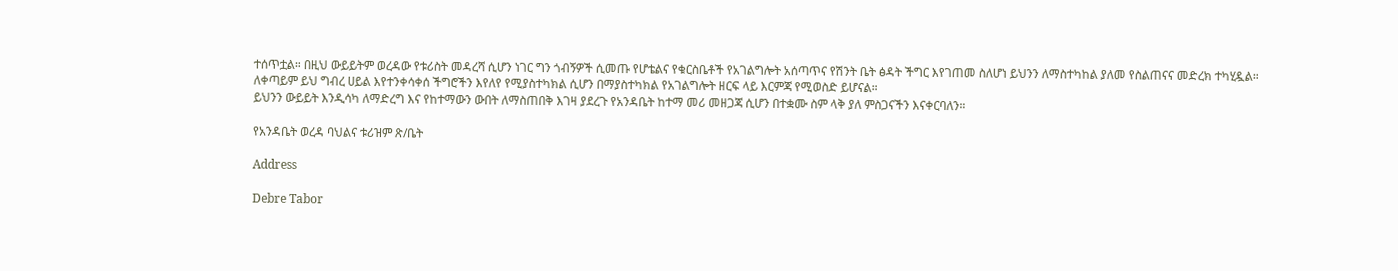ተሰጥቷል። በዚህ ውይይትም ወረዳው የቱሪስት መዳረሻ ሲሆን ነገር ግን ጎብኝዎች ሲመጡ የሆቴልና የቁርስቤቶች የአገልግሎት አሰጣጥና የሽንት ቤት ፅዳት ችግር እየገጠመ ስለሆነ ይህንን ለማስተካከል ያለመ የስልጠናና መድረክ ተካሂዷል።
ለቀጣይም ይህ ግብረ ሀይል እየተንቀሳቀሰ ችግሮችን እየለየ የሚያስተካክል ሲሆን በማያስተካክል የአገልግሎት ዘርፍ ላይ እርምጃ የሚወስድ ይሆናል።
ይህንን ውይይት እንዲሳካ ለማድረግ እና የከተማውን ውበት ለማስጠበቅ እገዛ ያደረጉ የአንዳቤት ከተማ መሪ መዘጋጃ ሲሆን በተቋሙ ስም ላቅ ያለ ምስጋናችን እናቀርባለን።

የአንዳቤት ወረዳ ባህልና ቱሪዝም ጽ/ቤት

Address

Debre Tabor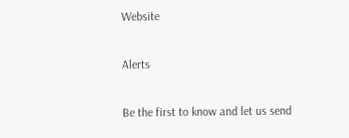Website

Alerts

Be the first to know and let us send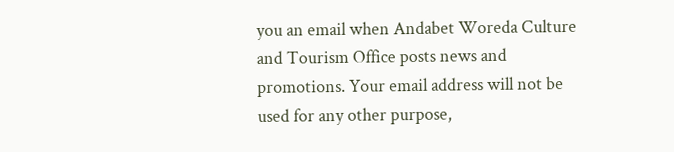you an email when Andabet Woreda Culture and Tourism Office posts news and promotions. Your email address will not be used for any other purpose,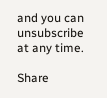and you can unsubscribe at any time.

Share